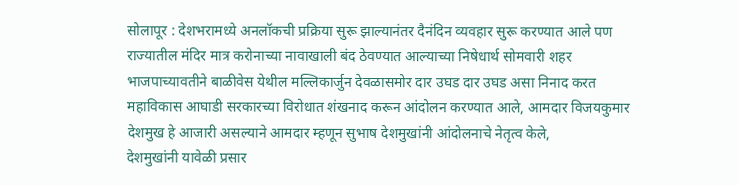सोलापूर : देशभरामध्ये अनलॉकची प्रक्रिया सुरू झाल्यानंतर दैनंदिन व्यवहार सुरू करण्यात आले पण राज्यातील मंदिर मात्र करोनाच्या नावाखाली बंद ठेवण्यात आल्याच्या निषेधार्थ सोमवारी शहर भाजपाच्यावतीने बाळीवेस येथील मल्लिकार्जुन देवळासमोर दार उघड दार उघड असा निनाद करत महाविकास आघाडी सरकारच्या विरोधात शंखनाद करून आंदोलन करण्यात आले, आमदार विजयकुमार देशमुख हे आजारी असल्याने आमदार म्हणून सुभाष देशमुखांनी आंदोलनाचे नेतृत्व केले,
देशमुखांनी यावेळी प्रसार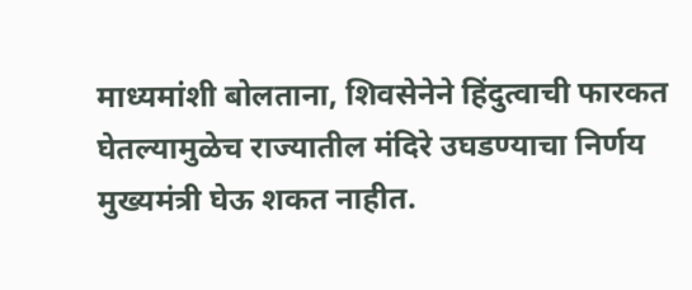माध्यमांशी बोलताना, शिवसेनेने हिंदुत्वाची फारकत घेतल्यामुळेच राज्यातील मंदिरे उघडण्याचा निर्णय मुख्यमंत्री घेऊ शकत नाहीत.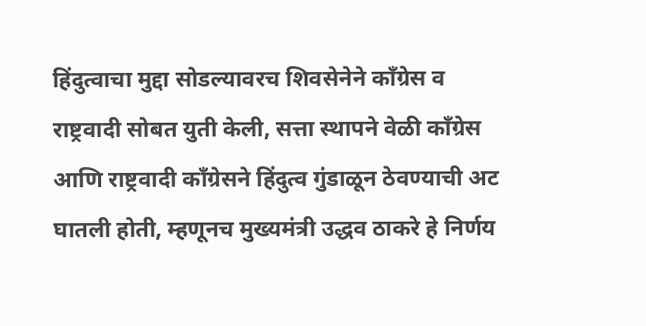हिंदुत्वाचा मुद्दा सोडल्यावरच शिवसेनेने काँग्रेस व राष्ट्रवादी सोबत युती केली, सत्ता स्थापने वेळी काँग्रेस आणि राष्ट्रवादी काँग्रेसने हिंदुत्व गुंडाळून ठेवण्याची अट घातली होती, म्हणूनच मुख्यमंत्री उद्धव ठाकरे हे निर्णय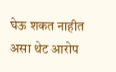घेऊ शकत नाहीत असा थेट आरोप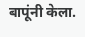बापूंनी केला.